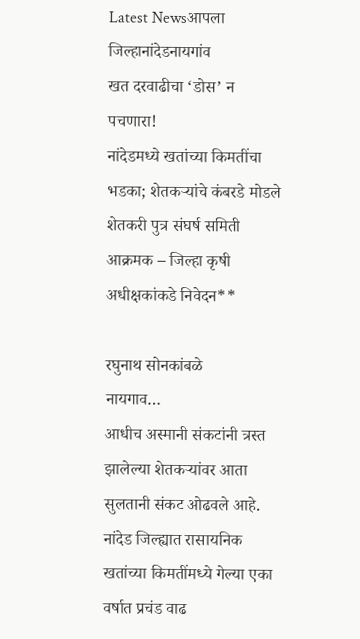Latest Newsआपला जिल्हानांदेडनायगांव
खत दरवाढीचा ‘डोस’ न पचणारा!
नांदेडमध्ये खतांच्या किमतींचा भडका; शेतकऱ्यांचे कंबरडे मोडले शेतकरी पुत्र संघर्ष समिती आक्रमक – जिल्हा कृषी अधीक्षकांकडे निवेदन**

रघुनाथ सोनकांबळे
नायगाव…
आधीच अस्मानी संकटांनी त्रस्त झालेल्या शेतकऱ्यांवर आता सुलतानी संकट ओढवले आहे. नांदेड जिल्ह्यात रासायनिक खतांच्या किमतींमध्ये गेल्या एका वर्षात प्रचंड वाढ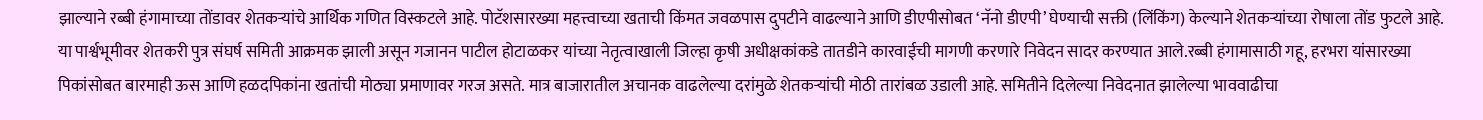झाल्याने रब्बी हंगामाच्या तोंडावर शेतकऱ्यांचे आर्थिक गणित विस्कटले आहे. पोटॅशसारख्या महत्त्वाच्या खताची किंमत जवळपास दुपटीने वाढल्याने आणि डीएपीसोबत ‘नॅनो डीएपी’ घेण्याची सक्ती (लिंकिंग) केल्याने शेतकऱ्यांच्या रोषाला तोंड फुटले आहे. या पार्श्वभूमीवर शेतकरी पुत्र संघर्ष समिती आक्रमक झाली असून गजानन पाटील होटाळकर यांच्या नेतृत्वाखाली जिल्हा कृषी अधीक्षकांकडे तातडीने कारवाईची मागणी करणारे निवेदन सादर करण्यात आले.रब्बी हंगामासाठी गहू, हरभरा यांसारख्या पिकांसोबत बारमाही ऊस आणि हळदपिकांना खतांची मोठ्या प्रमाणावर गरज असते. मात्र बाजारातील अचानक वाढलेल्या दरांमुळे शेतकऱ्यांची मोठी तारांबळ उडाली आहे. समितीने दिलेल्या निवेदनात झालेल्या भाववाढीचा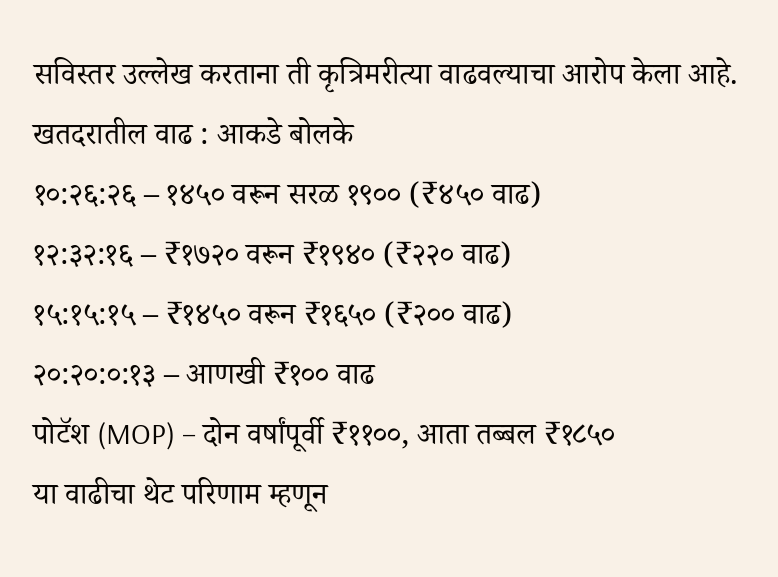सविस्तर उल्लेख करताना ती कृत्रिमरीत्या वाढवल्याचा आरोप केला आहे.
खतदरातील वाढ : आकडे बोलके
१०:२६:२६ – १४५० वरून सरळ १९०० (₹४५० वाढ)
१२:३२:१६ – ₹१७२० वरून ₹१९४० (₹२२० वाढ)
१५:१५:१५ – ₹१४५० वरून ₹१६५० (₹२०० वाढ)
२०:२०:०:१३ – आणखी ₹१०० वाढ
पोटॅश (MOP) – दोन वर्षांपूर्वी ₹११००, आता तब्बल ₹१८५०
या वाढीचा थेट परिणाम म्हणून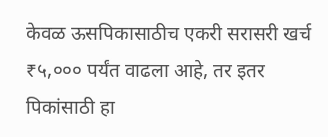केवळ ऊसपिकासाठीच एकरी सरासरी खर्च ₹५,००० पर्यंत वाढला आहे, तर इतर पिकांसाठी हा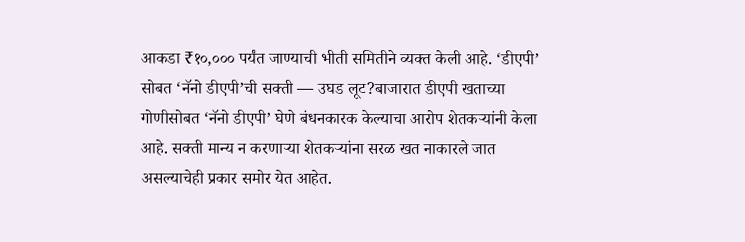आकडा ₹१०,००० पर्यंत जाण्याची भीती समितीने व्यक्त केली आहे. ‘डीएपी’ सोबत ‘नॅनो डीएपी’ची सक्ती — उघड लूट?बाजारात डीएपी खताच्या गोणीसोबत ‘नॅनो डीएपी’ घेणे बंधनकारक केल्याचा आरोप शेतकऱ्यांनी केला आहे. सक्ती मान्य न करणाऱ्या शेतकऱ्यांना सरळ खत नाकारले जात असल्याचेही प्रकार समोर येत आहेत.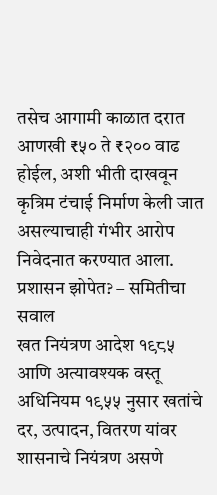तसेच आगामी काळात दरात आणखी ₹५० ते ₹२०० वाढ होईल, अशी भीती दाखवून कृत्रिम टंचाई निर्माण केली जात असल्याचाही गंभीर आरोप निवेदनात करण्यात आला.
प्रशासन झोपेत? – समितीचा सवाल
खत नियंत्रण आदेश १९८५ आणि अत्यावश्यक वस्तू अधिनियम १९५५ नुसार खतांचे दर, उत्पादन, वितरण यांवर शासनाचे नियंत्रण असणे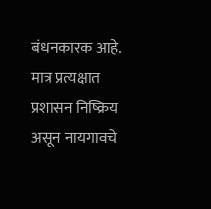बंधनकारक आहे. मात्र प्रत्यक्षात प्रशासन निष्क्रिय असून नायगावचे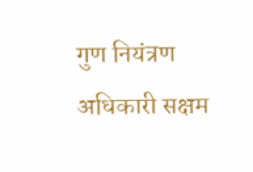गुण नियंत्रण अधिकारी सक्षम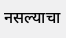नसल्याचा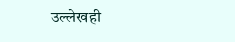उल्लेखही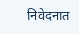निवेदनात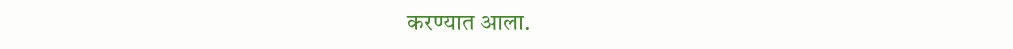करण्यात आला.